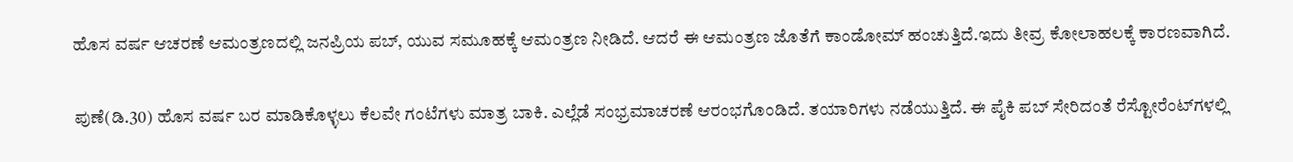ಹೊಸ ವರ್ಷ ಆಚರಣೆ ಆಮಂತ್ರಣದಲ್ಲಿ ಜನಪ್ರಿಯ ಪಬ್, ಯುವ ಸಮೂಹಕ್ಕೆ ಆಮಂತ್ರಣ ನೀಡಿದೆ. ಆದರೆ ಈ ಆಮಂತ್ರಣ ಜೊತೆಗೆ ಕಾಂಡೋಮ್ ಹಂಚುತ್ತಿದೆ.ಇದು ತೀವ್ರ ಕೋಲಾಹಲಕ್ಕೆ ಕಾರಣವಾಗಿದೆ.

ಪುಣೆ(ಡಿ.30) ಹೊಸ ವರ್ಷ ಬರ ಮಾಡಿಕೊಳ್ಳಲು ಕೆಲವೇ ಗಂಟೆಗಳು ಮಾತ್ರ ಬಾಕಿ. ಎಲ್ಲೆಡೆ ಸಂಭ್ರಮಾಚರಣೆ ಆರಂಭಗೊಂಡಿದೆ. ತಯಾರಿಗಳು ನಡೆಯುತ್ತಿದೆ. ಈ ಪೈಕಿ ಪಬ್ ಸೇರಿದಂತೆ ರೆಸ್ಟೋರೆಂಟ್‌ಗಳಲ್ಲಿ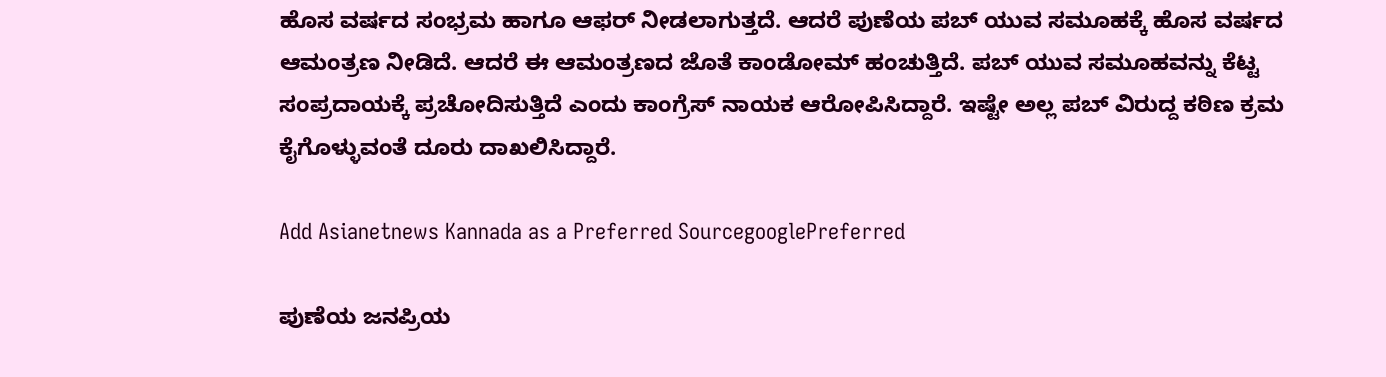ಹೊಸ ವರ್ಷದ ಸಂಭ್ರಮ ಹಾಗೂ ಆಫರ್ ನೀಡಲಾಗುತ್ತದೆ. ಆದರೆ ಪುಣೆಯ ಪಬ್ ಯುವ ಸಮೂಹಕ್ಕೆ ಹೊಸ ವರ್ಷದ ಆಮಂತ್ರಣ ನೀಡಿದೆ. ಆದರೆ ಈ ಆಮಂತ್ರಣದ ಜೊತೆ ಕಾಂಡೋಮ್ ಹಂಚುತ್ತಿದೆ. ಪಬ್ ಯುವ ಸಮೂಹವನ್ನು ಕೆಟ್ಟ ಸಂಪ್ರದಾಯಕ್ಕೆ ಪ್ರಚೋದಿಸುತ್ತಿದೆ ಎಂದು ಕಾಂಗ್ರೆಸ್ ನಾಯಕ ಆರೋಪಿಸಿದ್ದಾರೆ. ಇಷ್ಟೇ ಅಲ್ಲ ಪಬ್ ವಿರುದ್ದ ಕಠಿಣ ಕ್ರಮ ಕೈಗೊಳ್ಳುವಂತೆ ದೂರು ದಾಖಲಿಸಿದ್ದಾರೆ.

Add Asianetnews Kannada as a Preferred SourcegooglePreferred

ಪುಣೆಯ ಜನಪ್ರಿಯ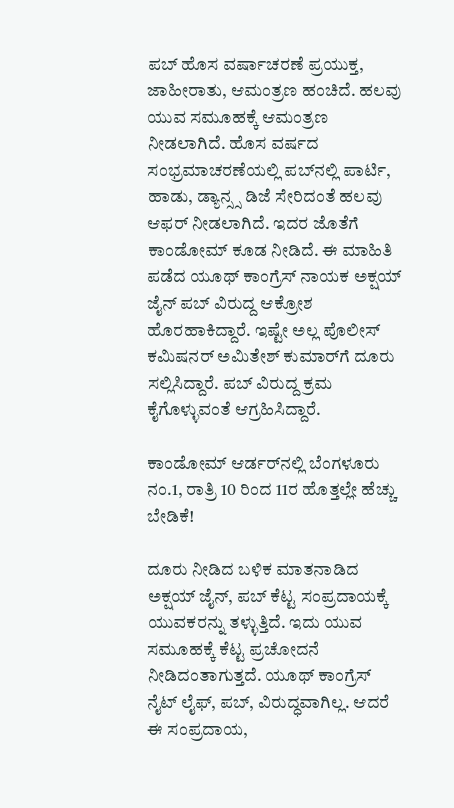ಪಬ್ ಹೊಸ ವರ್ಷಾಚರಣೆ ಪ್ರಯುಕ್ತ, ಜಾಹೀರಾತು, ಆಮಂತ್ರಣ ಹಂಚಿದೆ. ಹಲವು ಯುವ ಸಮೂಹಕ್ಕೆ ಆಮಂತ್ರಣ ನೀಡಲಾಗಿದೆ. ಹೊಸ ವರ್ಷದ ಸಂಭ್ರಮಾಚರಣೆಯಲ್ಲಿ ಪಬ್‌ನಲ್ಲಿ ಪಾರ್ಟಿ, ಹಾಡು, ಡ್ಯಾನ್ಸ್ಸ ಡಿಜೆ ಸೇರಿದಂತೆ ಹಲವು ಆಫರ್ ನೀಡಲಾಗಿದೆ. ಇದರ ಜೊತೆಗೆ ಕಾಂಡೋಮ್ ಕೂಡ ನೀಡಿದೆ. ಈ ಮಾಹಿತಿ ಪಡೆದ ಯೂಥ್ ಕಾಂಗ್ರೆಸ್ ನಾಯಕ ಅಕ್ಷಯ್ ಜೈನ್ ಪಬ್ ವಿರುದ್ದ ಆಕ್ರೋಶ ಹೊರಹಾಕಿದ್ದಾರೆ. ಇಷ್ಟೇ ಅಲ್ಲ ಪೊಲೀಸ್ ಕಮಿಷನರ್ ಅಮಿತೇಶ್ ಕುಮಾರ್‌ಗೆ ದೂರು ಸಲ್ಲಿಸಿದ್ದಾರೆ. ಪಬ್ ವಿರುದ್ದ ಕ್ರಮ ಕೈಗೊಳ್ಳುವಂತೆ ಆಗ್ರಹಿಸಿದ್ದಾರೆ.

ಕಾಂಡೋಮ್ ಆರ್ಡರ್‌ನಲ್ಲಿ ಬೆಂಗಳೂರು ನಂ.1, ರಾತ್ರಿ 10 ರಿಂದ 11ರ ಹೊತ್ತಲ್ಲೇ ಹೆಚ್ಚು ಬೇಡಿಕೆ!

ದೂರು ನೀಡಿದ ಬಳಿಕ ಮಾತನಾಡಿದ ಅಕ್ಷಯ್ ಜೈನ್, ಪಬ್ ಕೆಟ್ಟ ಸಂಪ್ರದಾಯಕ್ಕೆ ಯುವಕರನ್ನು ತಳ್ಳುತ್ತಿದೆ. ಇದು ಯುವ ಸಮೂಹಕ್ಕೆ ಕೆಟ್ಟ ಪ್ರಚೋದನೆ ನೀಡಿದಂತಾಗುತ್ತದೆ. ಯೂಥ್ ಕಾಂಗ್ರೆಸ್ ನೈಟ್ ಲೈಫ್, ಪಬ್, ವಿರುದ್ಧವಾಗಿಲ್ಲ. ಆದರೆ ಈ ಸಂಪ್ರದಾಯ,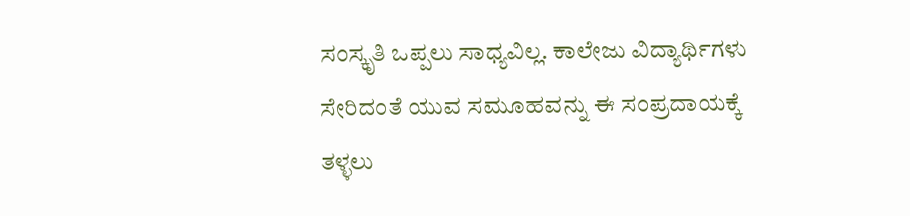ಸಂಸ್ಕೃತಿ ಒಪ್ಪಲು ಸಾಧ್ಯವಿಲ್ಲ. ಕಾಲೇಜು ವಿದ್ಯಾರ್ಥಿಗಳು ಸೇರಿದಂತೆ ಯುವ ಸಮೂಹವನ್ನು ಈ ಸಂಪ್ರದಾಯಕ್ಕೆ ತಳ್ಳಲು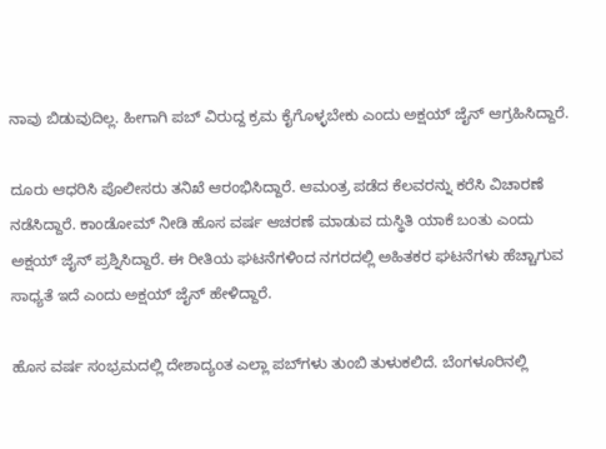ನಾವು ಬಿಡುವುದಿಲ್ಲ. ಹೀಗಾಗಿ ಪಬ್ ವಿರುದ್ದ ಕ್ರಮ ಕೈಗೊಳ್ಳಬೇಕು ಎಂದು ಅಕ್ಷಯ್ ಜೈನ್ ಆಗ್ರಹಿಸಿದ್ದಾರೆ.

ದೂರು ಆಧರಿಸಿ ಪೊಲೀಸರು ತನಿಖೆ ಆರಂಭಿಸಿದ್ದಾರೆ. ಆಮಂತ್ರ ಪಡೆದ ಕೆಲವರನ್ನು ಕರೆಸಿ ವಿಚಾರಣೆ ನಡೆಸಿದ್ದಾರೆ. ಕಾಂಡೋಮ್ ನೀಡಿ ಹೊಸ ವರ್ಷ ಆಚರಣೆ ಮಾಡುವ ದುಸ್ಥಿತಿ ಯಾಕೆ ಬಂತು ಎಂದು ಅಕ್ಷಯ್ ಜೈನ್ ಪ್ರಶ್ನಿಸಿದ್ದಾರೆ. ಈ ರೀತಿಯ ಘಟನೆಗಳಿಂದ ನಗರದಲ್ಲಿ ಅಹಿತಕರ ಘಟನೆಗಳು ಹೆಚ್ಚಾಗುವ ಸಾಧ್ಯತೆ ಇದೆ ಎಂದು ಅಕ್ಷಯ್ ಜೈನ್ ಹೇಳಿದ್ದಾರೆ.

ಹೊಸ ವರ್ಷ ಸಂಭ್ರಮದಲ್ಲಿ ದೇಶಾದ್ಯಂತ ಎಲ್ಲಾ ಪಬ್‌ಗಳು ತುಂಬಿ ತುಳುಕಲಿದೆ. ಬೆಂಗಳೂರಿನಲ್ಲಿ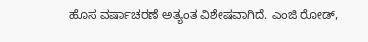ಹೊಸ ವರ್ಷಾಚರಣೆ ಅತ್ಯಂತ ವಿಶೇಷವಾಗಿದೆ. ಎಂಜಿ ರೋಡ್,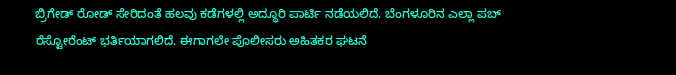ಬ್ರಿಗೇಡ್ ರೋಡ್ ಸೇರಿದಂತೆ ಹಲವು ಕಡೆಗಳಲ್ಲಿ ಅದ್ಧೂರಿ ಪಾರ್ಟಿ ನಡೆಯಲಿದೆ. ಬೆಂಗಳೂರಿನ ಎಲ್ಲಾ ಪಬ್ ರೆಸ್ಟೋರೆಂಟ್ ಭರ್ತಿಯಾಗಲಿದೆ. ಈಗಾಗಲೇ ಪೊಲೀಸರು ಅಹಿತಕರ ಘಟನೆ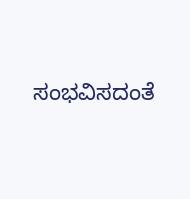ಸಂಭವಿಸದಂತೆ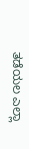ತಡೆಯಲ ಎಲ್ಲಾ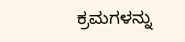ಕ್ರಮಗಳನ್ನು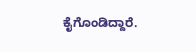ಕೈಗೊಂಡಿದ್ದಾರೆ.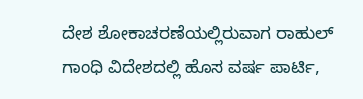ದೇಶ ಶೋಕಾಚರಣೆಯಲ್ಲಿರುವಾಗ ರಾಹುಲ್ ಗಾಂಧಿ ವಿದೇಶದಲ್ಲಿ ಹೊಸ ವರ್ಷ ಪಾರ್ಟಿ,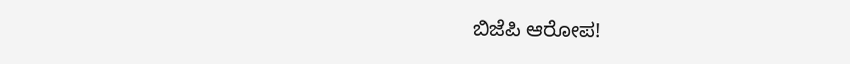ಬಿಜೆಪಿ ಆರೋಪ!